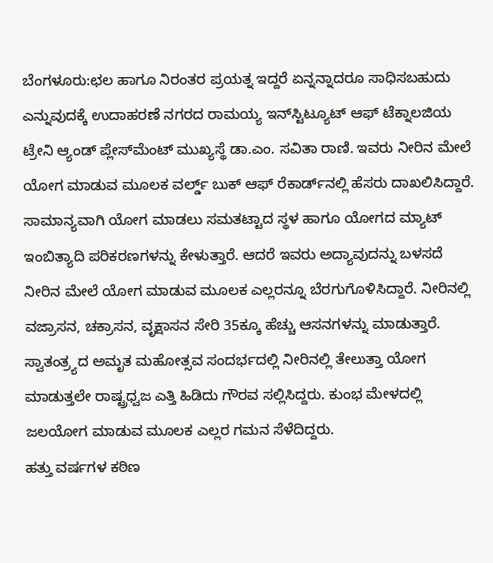ಬೆಂಗಳೂರು:ಛಲ ಹಾಗೂ ನಿರಂತರ ಪ್ರಯತ್ನ ಇದ್ದರೆ ಏನ್ನನ್ನಾದರೂ ಸಾಧಿಸಬಹುದು ಎನ್ನುವುದಕ್ಕೆ ಉದಾಹರಣೆ ನಗರದ ರಾಮಯ್ಯ ಇನ್‌ಸ್ಟಿಟ್ಯೂಟ್ ಆಫ್ ಟೆಕ್ನಾಲಜಿಯ ಟ್ರೇನಿ ಆ್ಯಂಡ್ ಪ್ಲೇಸ್‌ಮೆಂಟ್ ಮುಖ್ಯಸ್ಥೆ ಡಾ.ಎಂ. ಸವಿತಾ ರಾಣಿ. ಇವರು ನೀರಿನ ಮೇಲೆ ಯೋಗ ಮಾಡುವ ಮೂಲಕ ವರ್ಲ್ಡ್ ಬುಕ್ ಆಫ್ ರೆಕಾರ್ಡ್‌ನಲ್ಲಿ ಹೆಸರು ದಾಖಲಿಸಿದ್ದಾರೆ.
ಸಾಮಾನ್ಯವಾಗಿ ಯೋಗ ಮಾಡಲು ಸಮತಟ್ಟಾದ ಸ್ಥಳ ಹಾಗೂ ಯೋಗದ ಮ್ಯಾಟ್ ಇಂಬಿತ್ಯಾದಿ ಪರಿಕರಣಗಳನ್ನು ಕೇಳುತ್ತಾರೆ. ಆದರೆ ಇವರು ಅದ್ಯಾವುದನ್ನು ಬಳಸದೆ ನೀರಿನ ಮೇಲೆ ಯೋಗ ಮಾಡುವ ಮೂಲಕ ಎಲ್ಲರನ್ನೂ ಬೆರಗುಗೊಳಿಸಿದ್ದಾರೆ. ನೀರಿನಲ್ಲಿ ವಜ್ರಾಸನ, ಚಕ್ರಾಸನ, ವೃಕ್ಷಾಸನ ಸೇರಿ 35ಕ್ಕೂ ಹೆಚ್ಚು ಆಸನಗಳನ್ನು ಮಾಡುತ್ತಾರೆ. ಸ್ವಾತಂತ್ರ್ಯದ ಅಮೃತ ಮಹೋತ್ಸವ ಸಂದರ್ಭದಲ್ಲಿ ನೀರಿನಲ್ಲಿ ತೇಲುತ್ತಾ ಯೋಗ ಮಾಡುತ್ತಲೇ ರಾಷ್ಟ್ರಧ್ವಜ ಎತ್ತಿ ಹಿಡಿದು ಗೌರವ ಸಲ್ಲಿಸಿದ್ದರು. ಕುಂಭ ಮೇಳದಲ್ಲಿ ಜಲಯೋಗ ಮಾಡುವ ಮೂಲಕ ಎಲ್ಲರ ಗಮನ ಸೆಳೆದಿದ್ದರು.
ಹತ್ತು ವರ್ಷಗಳ ಕಠಿಣ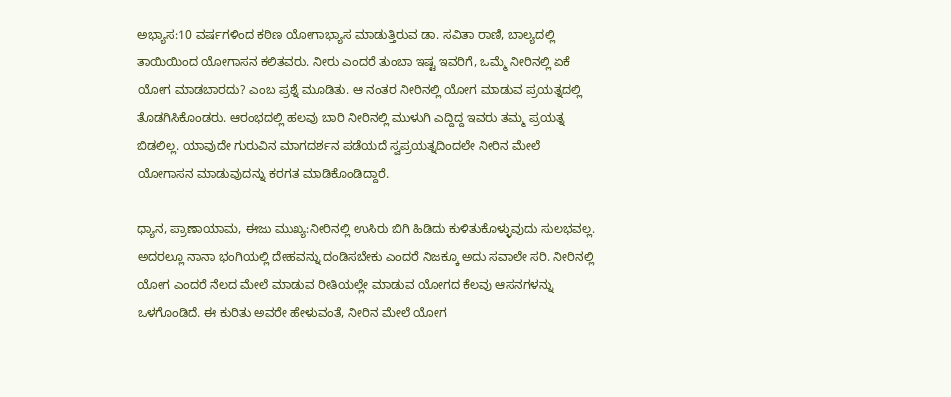ಅಭ್ಯಾಸ:10 ವರ್ಷಗಳಿಂದ ಕಠಿಣ ಯೋಗಾಭ್ಯಾಸ ಮಾಡುತ್ತಿರುವ ಡಾ. ಸವಿತಾ ರಾಣಿ, ಬಾಲ್ಯದಲ್ಲಿ ತಾಯಿಯಿಂದ ಯೋಗಾಸನ ಕಲಿತವರು. ನೀರು ಎಂದರೆ ತುಂಬಾ ಇಷ್ಟ ಇವರಿಗೆ, ಒಮ್ಮೆ ನೀರಿನಲ್ಲಿ ಏಕೆ ಯೋಗ ಮಾಡಬಾರದು? ಎಂಬ ಪ್ರಶ್ನೆ ಮೂಡಿತು. ಆ ನಂತರ ನೀರಿನಲ್ಲಿ ಯೋಗ ಮಾಡುವ ಪ್ರಯತ್ನದಲ್ಲಿ ತೊಡಗಿಸಿಕೊಂಡರು. ಆರಂಭದಲ್ಲಿ ಹಲವು ಬಾರಿ ನೀರಿನಲ್ಲಿ ಮುಳುಗಿ ಎದ್ದಿದ್ದ ಇವರು ತಮ್ಮ ಪ್ರಯತ್ನ ಬಿಡಲಿಲ್ಲ. ಯಾವುದೇ ಗುರುವಿನ ಮಾಗದರ್ಶನ ಪಡೆಯದೆ ಸ್ವಪ್ರಯತ್ನದಿಂದಲೇ ನೀರಿನ ಮೇಲೆ ಯೋಗಾಸನ ಮಾಡುವುದನ್ನು ಕರಗತ ಮಾಡಿಕೊಂಡಿದ್ದಾರೆ.

ಧ್ಯಾನ, ಪ್ರಾಣಾಯಾಮ, ಈಜು ಮುಖ್ಯ:ನೀರಿನಲ್ಲಿ ಉಸಿರು ಬಿಗಿ ಹಿಡಿದು ಕುಳಿತುಕೊಳ್ಳುವುದು ಸುಲಭವಲ್ಲ. ಅದರಲ್ಲೂ ನಾನಾ ಭಂಗಿಯಲ್ಲಿ ದೇಹವನ್ನು ದಂಡಿಸಬೇಕು ಎಂದರೆ ನಿಜಕ್ಕೂ ಅದು ಸವಾಲೇ ಸರಿ. ನೀರಿನಲ್ಲಿ ಯೋಗ ಎಂದರೆ ನೆಲದ ಮೇಲೆ ಮಾಡುವ ರೀತಿಯಲ್ಲೇ ಮಾಡುವ ಯೋಗದ ಕೆಲವು ಆಸನಗಳನ್ನು ಒಳಗೊಂಡಿದೆ. ಈ ಕುರಿತು ಅವರೇ ಹೇಳುವಂತೆ, ನೀರಿನ ಮೇಲೆ ಯೋಗ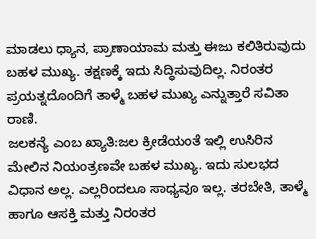ಮಾಡಲು ಧ್ಯಾನ, ಪ್ರಾಣಾಯಾಮ ಮತ್ತು ಈಜು ಕಲಿತಿರುವುದು ಬಹಳ ಮುಖ್ಯ. ತಕ್ಷಣಕ್ಕೆ ಇದು ಸಿದ್ಧಿಸುವುದಿಲ್ಲ. ನಿರಂತರ ಪ್ರಯತ್ನದೊಂದಿಗೆ ತಾಳ್ಮೆ ಬಹಳ ಮುಖ್ಯ ಎನ್ನುತ್ತಾರೆ ಸವಿತಾ ರಾಣಿ.
ಜಲಕನ್ಯೆ ಎಂಬ ಖ್ಯಾತಿ:ಜಲ ಕ್ರೀಡೆಯಂತೆ ಇಲ್ಲಿ ಉಸಿರಿನ ಮೇಲಿನ ನಿಯಂತ್ರಣವೇ ಬಹಳ ಮುಖ್ಯ. ಇದು ಸುಲಭದ ವಿಧಾನ ಅಲ್ಲ. ಎಲ್ಲರಿಂದಲೂ ಸಾಧ್ಯವೂ ಇಲ್ಲ. ತರಬೇತಿ, ತಾಳ್ಮೆ ಹಾಗೂ ಆಸಕ್ತಿ ಮತ್ತು ನಿರಂತರ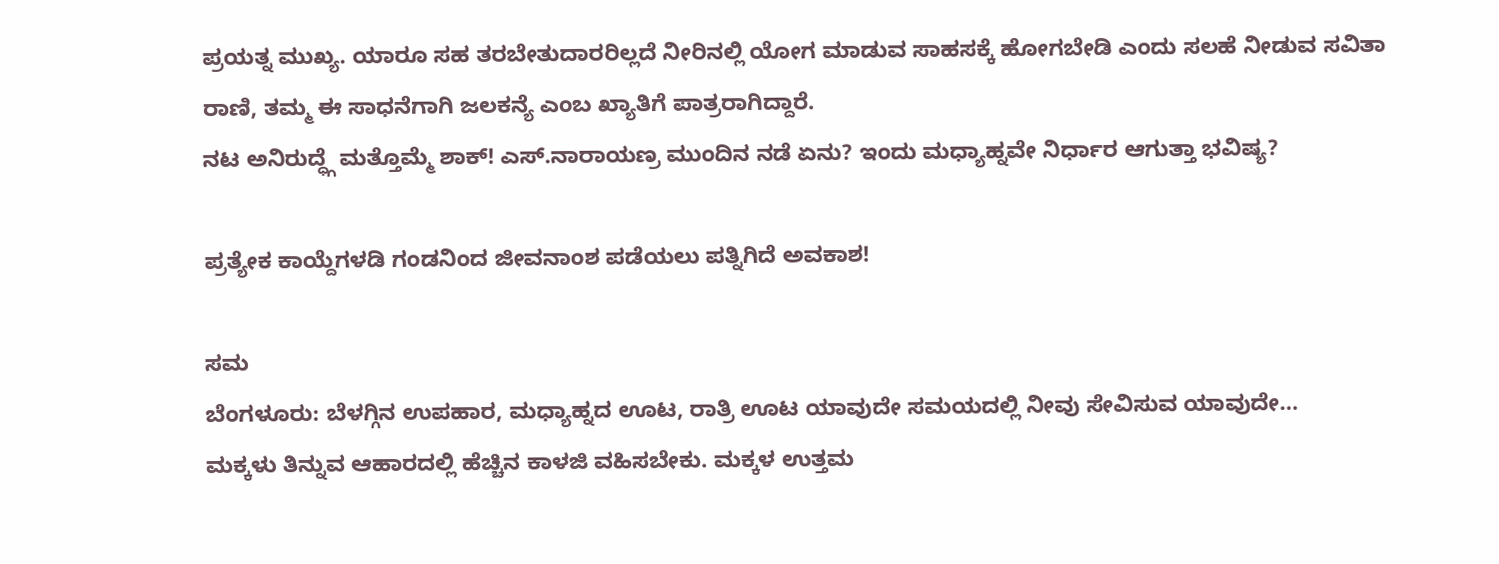ಪ್ರಯತ್ನ ಮುಖ್ಯ. ಯಾರೂ ಸಹ ತರಬೇತುದಾರರಿಲ್ಲದೆ ನೀರಿನಲ್ಲಿ ಯೋಗ ಮಾಡುವ ಸಾಹಸಕ್ಕೆ ಹೋಗಬೇಡಿ ಎಂದು ಸಲಹೆ ನೀಡುವ ಸವಿತಾ ರಾಣಿ, ತಮ್ಮ ಈ ಸಾಧನೆಗಾಗಿ ಜಲಕನ್ಯೆ ಎಂಬ ಖ್ಯಾತಿಗೆ ಪಾತ್ರರಾಗಿದ್ದಾರೆ.
ನಟ ಅನಿರುದ್ಧ್ಗೆ ಮತ್ತೊಮ್ಮೆ ಶಾಕ್! ಎಸ್.ನಾರಾಯಣ್ರ ಮುಂದಿನ ನಡೆ ಏನು? ಇಂದು ಮಧ್ಯಾಹ್ನವೇ ನಿರ್ಧಾರ ಆಗುತ್ತಾ ಭವಿಷ್ಯ?

ಪ್ರತ್ಯೇಕ ಕಾಯ್ದೆಗಳಡಿ ಗಂಡನಿಂದ ಜೀವನಾಂಶ ಪಡೆಯಲು ಪತ್ನಿಗಿದೆ ಅವಕಾಶ!

ಸಮ
ಬೆಂಗಳೂರು: ಬೆಳಗ್ಗಿನ ಉಪಹಾರ, ಮಧ್ಯಾಹ್ನದ ಊಟ, ರಾತ್ರಿ ಊಟ ಯಾವುದೇ ಸಮಯದಲ್ಲಿ ನೀವು ಸೇವಿಸುವ ಯಾವುದೇ…
ಮಕ್ಕಳು ತಿನ್ನುವ ಆಹಾರದಲ್ಲಿ ಹೆಚ್ಚಿನ ಕಾಳಜಿ ವಹಿಸಬೇಕು. ಮಕ್ಕಳ ಉತ್ತಮ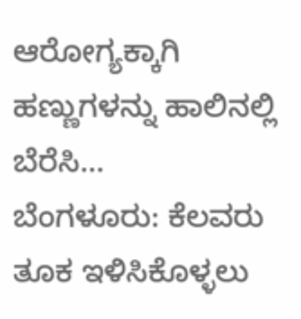ಆರೋಗ್ಯಕ್ಕಾಗಿ ಹಣ್ಣುಗಳನ್ನು ಹಾಲಿನಲ್ಲಿ ಬೆರೆಸಿ…
ಬೆಂಗಳೂರು: ಕೆಲವರು ತೂಕ ಇಳಿಸಿಕೊಳ್ಳಲು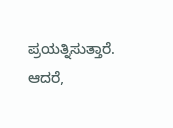ಪ್ರಯತ್ನಿಸುತ್ತಾರೆ. ಆದರೆ,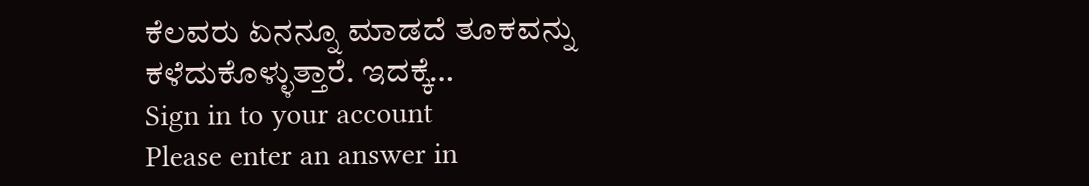ಕೆಲವರು ಏನನ್ನೂ ಮಾಡದೆ ತೂಕವನ್ನು ಕಳೆದುಕೊಳ್ಳುತ್ತಾರೆ. ಇದಕ್ಕೆ…
Sign in to your account
Please enter an answer in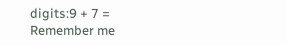digits:9 + 7 =
Remember me